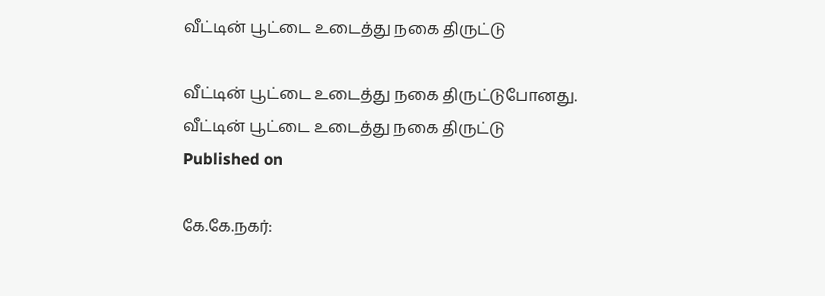வீட்டின் பூட்டை உடைத்து நகை திருட்டு

வீட்டின் பூட்டை உடைத்து நகை திருட்டுபோனது.
வீட்டின் பூட்டை உடைத்து நகை திருட்டு
Published on

கே.கே.நகர்: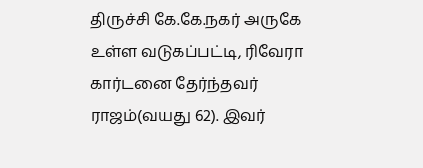திருச்சி கே.கே.நகர் அருகே உள்ள வடுகப்பட்டி, ரிவேரா கார்டனை தேர்ந்தவர் ராஜம்(வயது 62). இவர்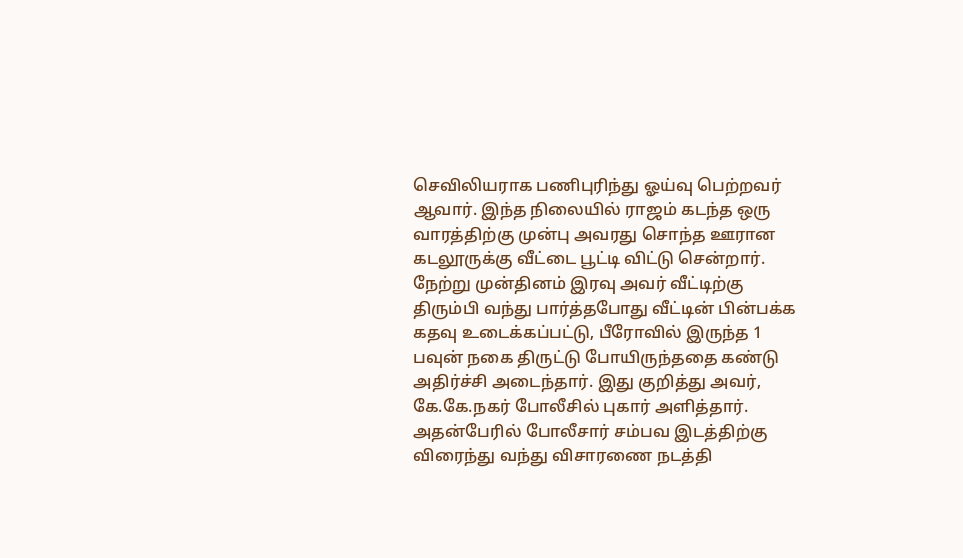செவிலியராக பணிபுரிந்து ஓய்வு பெற்றவர் ஆவார். இந்த நிலையில் ராஜம் கடந்த ஒரு வாரத்திற்கு முன்பு அவரது சொந்த ஊரான கடலூருக்கு வீட்டை பூட்டி விட்டு சென்றார். நேற்று முன்தினம் இரவு அவர் வீட்டிற்கு திரும்பி வந்து பார்த்தபோது வீட்டின் பின்பக்க கதவு உடைக்கப்பட்டு, பீரோவில் இருந்த 1 பவுன் நகை திருட்டு போயிருந்ததை கண்டு அதிர்ச்சி அடைந்தார். இது குறித்து அவர், கே.கே.நகர் போலீசில் புகார் அளித்தார். அதன்பேரில் போலீசார் சம்பவ இடத்திற்கு விரைந்து வந்து விசாரணை நடத்தி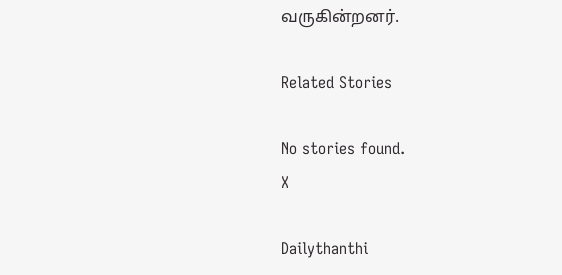வருகின்றனர்.

Related Stories

No stories found.
X

Dailythanthi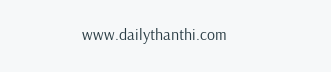www.dailythanthi.com